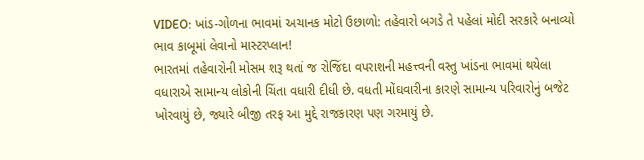VIDEO: ખાંડ-ગોળના ભાવમાં અચાનક મોટો ઉછાળો: તહેવારો બગડે તે પહેલાં મોદી સરકારે બનાવ્યો ભાવ કાબૂમાં લેવાનો માસ્ટરપ્લાન!
ભારતમાં તહેવારોની મોસમ શરૂ થતાં જ રોજિંદા વપરાશની મહત્ત્વની વસ્તુ ખાંડના ભાવમાં થયેલા વધારાએ સામાન્ય લોકોની ચિંતા વધારી દીધી છે. વધતી મોંઘવારીના કારણે સામાન્ય પરિવારોનું બજેટ ખોરવાયું છે, જ્યારે બીજી તરફ આ મુદ્દે રાજકારણ પણ ગરમાયું છે.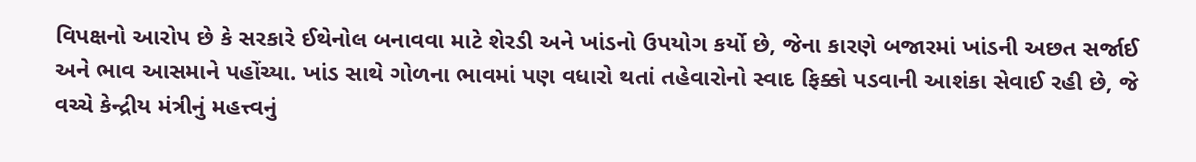વિપક્ષનો આરોપ છે કે સરકારે ઈથેનોલ બનાવવા માટે શેરડી અને ખાંડનો ઉપયોગ કર્યો છે, જેના કારણે બજારમાં ખાંડની અછત સર્જાઈ અને ભાવ આસમાને પહોંચ્યા. ખાંડ સાથે ગોળના ભાવમાં પણ વધારો થતાં તહેવારોનો સ્વાદ ફિક્કો પડવાની આશંકા સેવાઈ રહી છે, જે વચ્ચે કેન્દ્રીય મંત્રીનું મહત્ત્વનું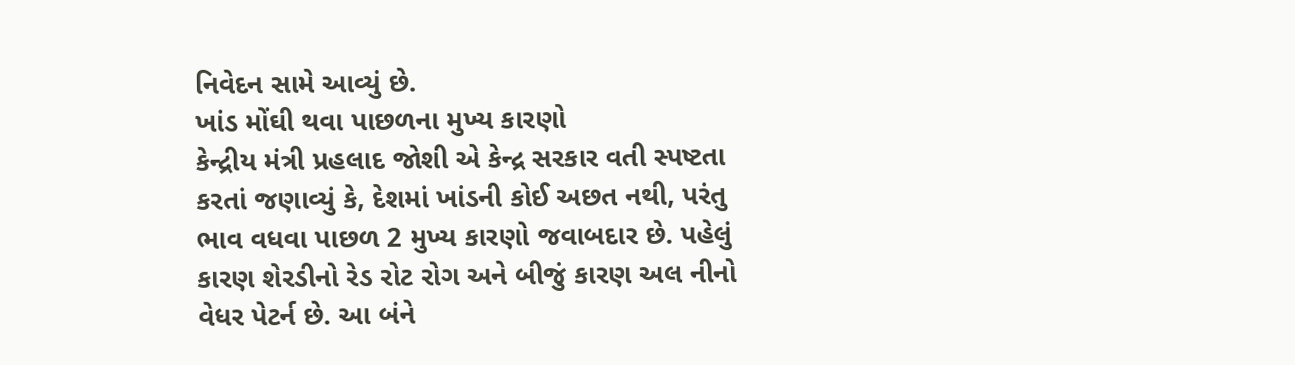નિવેદન સામે આવ્યું છે.
ખાંડ મોંઘી થવા પાછળના મુખ્ય કારણો
કેન્દ્રીય મંત્રી પ્રહલાદ જોશી એ કેન્દ્ર સરકાર વતી સ્પષ્ટતા કરતાં જણાવ્યું કે, દેશમાં ખાંડની કોઈ અછત નથી, પરંતુ ભાવ વધવા પાછળ 2 મુખ્ય કારણો જવાબદાર છે. પહેલું કારણ શેરડીનો રેડ રોટ રોગ અને બીજું કારણ અલ નીનો વેધર પેટર્ન છે. આ બંને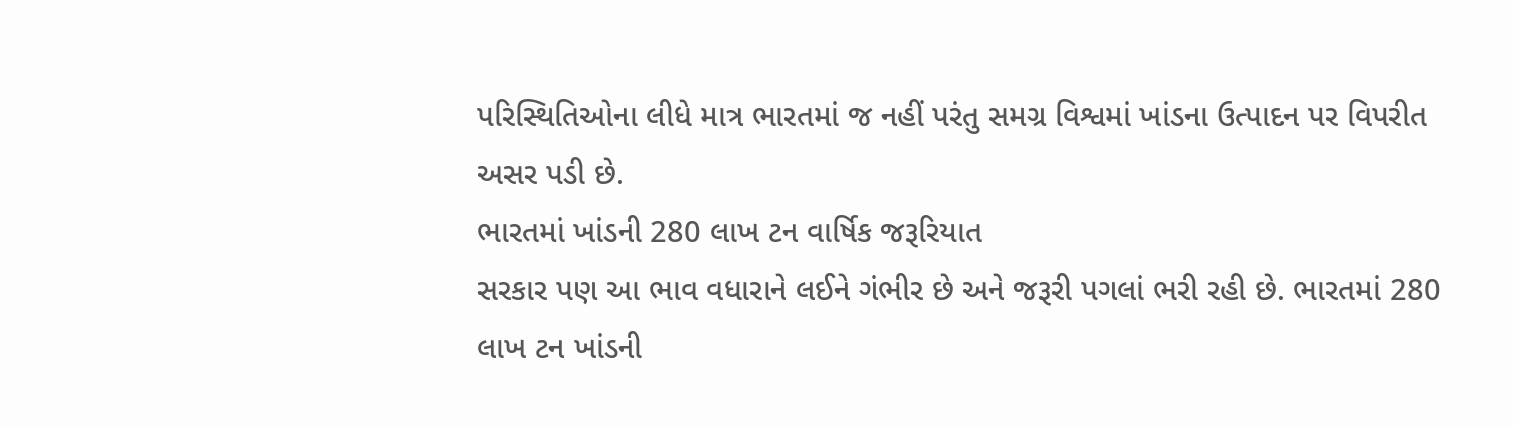પરિસ્થિતિઓના લીધે માત્ર ભારતમાં જ નહીં પરંતુ સમગ્ર વિશ્વમાં ખાંડના ઉત્પાદન પર વિપરીત અસર પડી છે.
ભારતમાં ખાંડની 280 લાખ ટન વાર્ષિક જરૂરિયાત
સરકાર પણ આ ભાવ વધારાને લઈને ગંભીર છે અને જરૂરી પગલાં ભરી રહી છે. ભારતમાં 280 લાખ ટન ખાંડની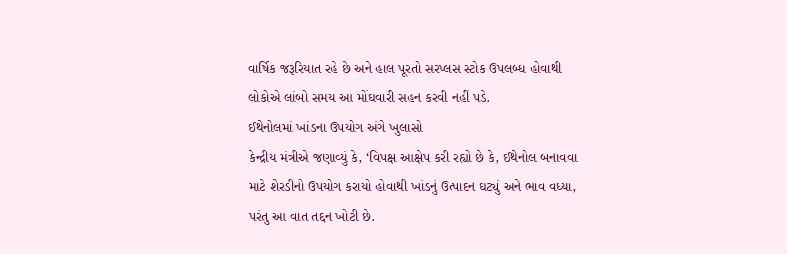વાર્ષિક જરૂરિયાત રહે છે અને હાલ પૂરતો સરપ્લસ સ્ટોક ઉપલબ્ધ હોવાથી લોકોએ લાંબો સમય આ મોંઘવારી સહન કરવી નહીં પડે.
ઈથેનોલમાં ખાંડના ઉપયોગ અંગે ખુલાસો
કેન્દ્રીય મંત્રીએ જણાવ્યું કે, ‘વિપક્ષ આક્ષેપ કરી રહ્યો છે કે, ઈથેનોલ બનાવવા માટે શેરડીનો ઉપયોગ કરાયો હોવાથી ખાંડનું ઉત્પાદન ઘટ્યું અને ભાવ વધ્યા, પરંતુ આ વાત તદ્દન ખોટી છે.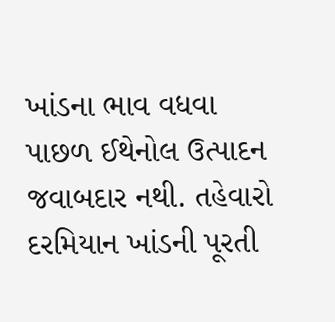ખાંડના ભાવ વધવા પાછળ ઈથેનોલ ઉત્પાદન જવાબદાર નથી. તહેવારો દરમિયાન ખાંડની પૂરતી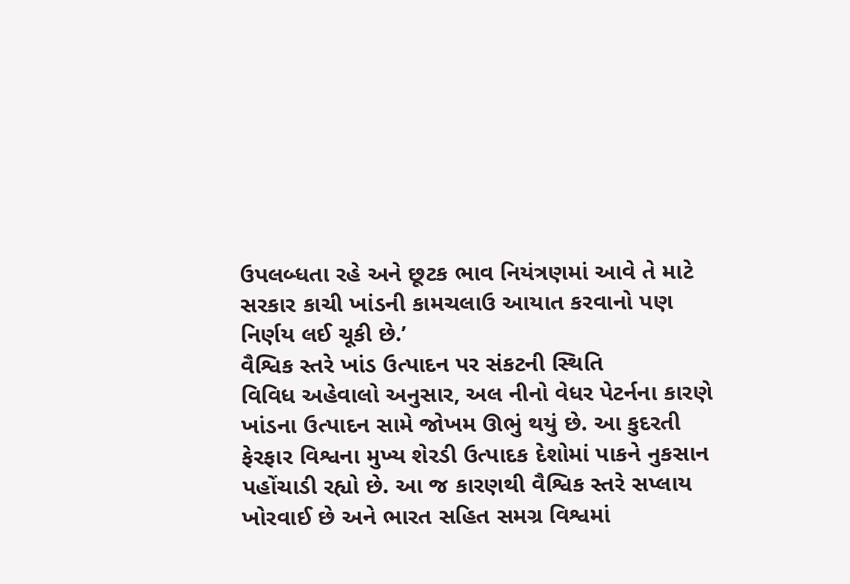ઉપલબ્ધતા રહે અને છૂટક ભાવ નિયંત્રણમાં આવે તે માટે સરકાર કાચી ખાંડની કામચલાઉ આયાત કરવાનો પણ નિર્ણય લઈ ચૂકી છે.’
વૈશ્વિક સ્તરે ખાંડ ઉત્પાદન પર સંકટની સ્થિતિ
વિવિધ અહેવાલો અનુસાર, અલ નીનો વેધર પેટર્નના કારણે ખાંડના ઉત્પાદન સામે જોખમ ઊભું થયું છે. આ કુદરતી ફેરફાર વિશ્વના મુખ્ય શેરડી ઉત્પાદક દેશોમાં પાકને નુકસાન પહોંચાડી રહ્યો છે. આ જ કારણથી વૈશ્વિક સ્તરે સપ્લાય ખોરવાઈ છે અને ભારત સહિત સમગ્ર વિશ્વમાં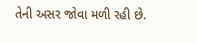તેની અસર જોવા મળી રહી છે.